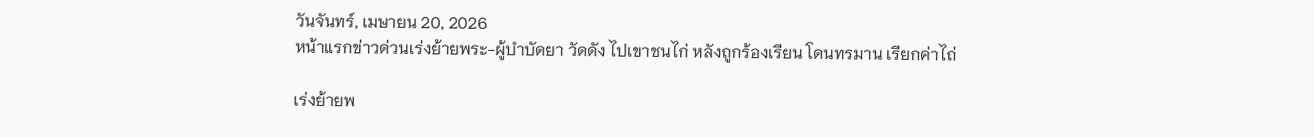วันจันทร์, เมษายน 20, 2026
หน้าแรกข่าวด่วนเร่งย้ายพระ-ผู้บำบัดยา วัดดัง ไปเขาชนไก่ หลังถูกร้องเรียน โดนทรมาน เรียกค่าไถ่

เร่งย้ายพ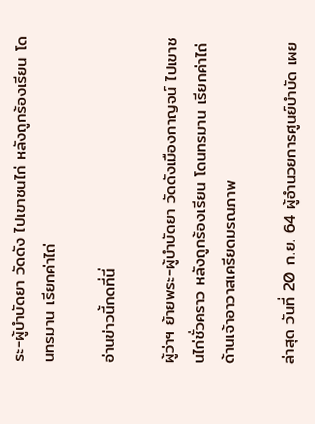ระ-ผู้บำบัดยา วัดดัง ไปเขาชนไก่ หลังถูกร้องเรียน โดนทรมาน เรียกค่าไถ่

อ่านข่าวนี้กดที่นี่

ผู้ว่าฯ ย้ายพระ-ผู้บำบัดยา วัดดังเมืองกาญจน์ ไปเขาชนไก่ชั่วคราว หลังถูกร้องเรียน โดนทรมาน เรียกค่าไถ่ ด้านเจ้าอาวาสเครียดมรณภาพ

ล่าสุด วันที่ 20 ก.ย. 64 ผู้อำนวยการศูนย์บำบัด เผย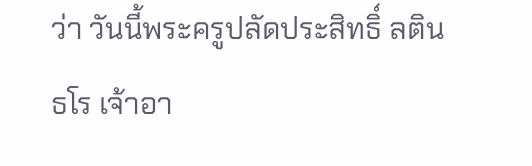ว่า วันนี้พระครูปลัดประสิทธิ์ ลตินธโร เจ้าอา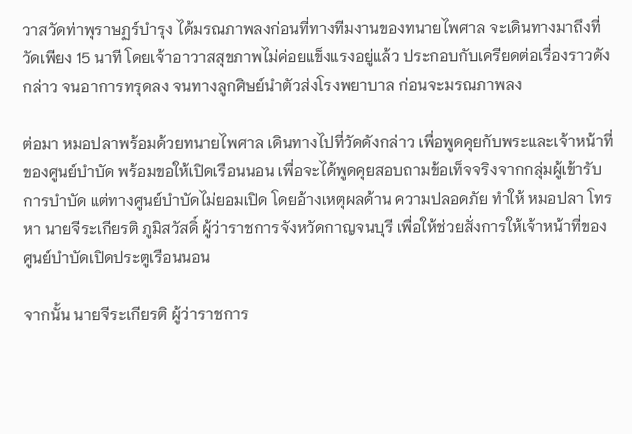วาสวัดท่าพุราษฏร์บำรุง ได้มรณภาพลงก่อนที่ทางทีมงานของทนายไพศาล จะเดินทางมาถึงที่วัดเพียง 15 นาที โดยเจ้าอาวาสสุขภาพไม่ค่อยแข็งแรงอยู่แล้ว ประกอบกับเครียดต่อเรื่องราวดังกล่าว จนอาการทรุดลง จนทางลูกศิษย์นำตัวส่งโรงพยาบาล ก่อนจะมรณภาพลง

ต่อมา หมอปลาพร้อมด้วยทนายไพศาล เดินทางไปที่วัดดังกล่าว เพื่อพูดคุยกับพระและเจ้าหน้าที่ของศูนย์บำบัด พร้อมขอให้เปิดเรือนนอน เพื่อจะได้พูดคุยสอบถามข้อเท็จจริงจากกลุ่มผู้เข้ารับการบำบัด แต่ทางศูนย์บำบัดไม่ยอมเปิด โดยอ้างเหตุผลด้าน ความปลอดภัย ทำให้ หมอปลา โทรหา นายจีระเกียรติ ภูมิสวัสดิ์ ผู้ว่าราชการจังหวัดกาญจนบุรี เพื่อให้ช่วยสั่งการให้เจ้าหน้าที่ของ ศูนย์บำบัดเปิดประตูเรือนนอน

จากนั้น นายจีระเกียรติ ผู้ว่าราชการ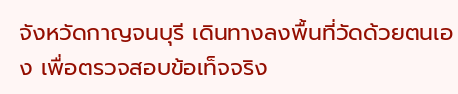จังหวัดกาญจนบุรี เดินทางลงพื้นที่วัดด้วยตนเอง เพื่อตรวจสอบข้อเท็จจริง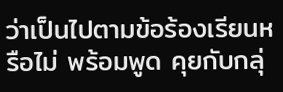ว่าเป็นไปตามข้อร้องเรียนหรือไม่ พร้อมพูด คุยกับกลุ่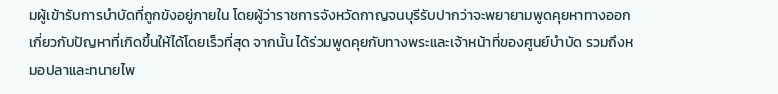มผู้เข้ารับการบำบัดที่ถูกขังอยู่ภายใน โดยผู้ว่าราชการจังหวัดกาญจนบุรีรับปากว่าจะพยายามพูดคุยหาทางออก เกี่ยวกับปัญหาที่เกิดขึ้นให้ได้โดยเร็วที่สุด จากนั้น ได้ร่วมพูดคุยกับทางพระและเจ้าหน้าที่ของศูนย์บำบัด รวมถึงหมอปลาและทนายไพ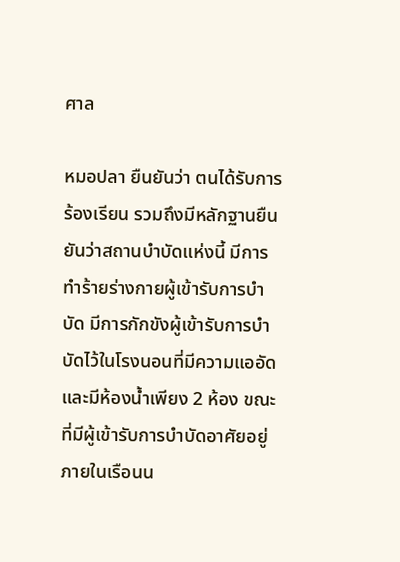ศาล

หมอปลา ยืนยันว่า ตนได้รับการร้องเรียน รวมถึงมีหลักฐานยืนยันว่าสถานบำบัดแห่งนี้ มีการทำร้ายร่างกายผู้เข้ารับการบำบัด มีการกักขังผู้เข้ารับการบำบัดไว้ในโรงนอนที่มีความแออัด และมีห้องน้ำเพียง 2 ห้อง ขณะที่มีผู้เข้ารับการบำบัดอาศัยอยู่ภายในเรือนน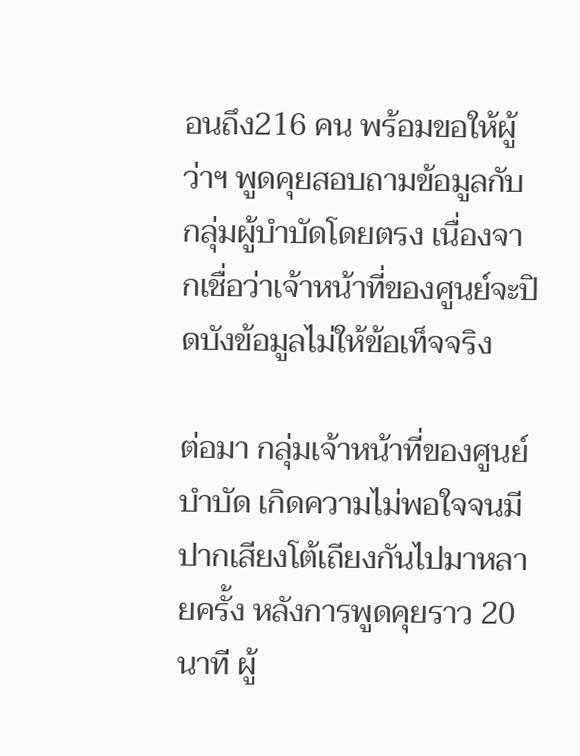อนถึง216 คน พร้อมขอให้ผู้ว่าฯ พูดคุยสอบถามข้อมูลกับกลุ่มผู้บำบัดโดยตรง เนื่องจากเชื่อว่าเจ้าหน้าที่ของศูนย์จะปิดบังข้อมูลไม่ให้ข้อเท็จจริง

ต่อมา กลุ่มเจ้าหน้าที่ของศูนย์บำบัด เกิดความไม่พอใจจนมีปากเสียงโต้เถียงกันไปมาหลายครั้ง หลังการพูดคุยราว 20 นาที ผู้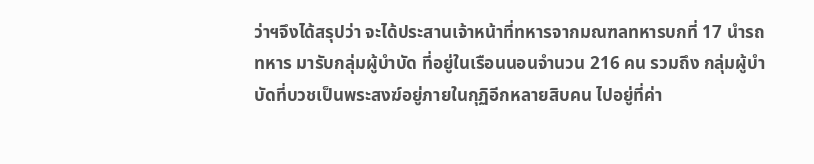ว่าฯจึงได้สรุปว่า จะได้ประสานเจ้าหน้าที่ทหารจากมณฑลทหารบกที่ 17 นำรถทหาร มารับกลุ่มผู้บำบัด ที่อยู่ในเรือนนอนจำนวน 216 คน รวมถึง กลุ่มผู้บำบัดที่บวชเป็นพระสงฆ์อยู่ภายในกุฏิอีกหลายสิบคน ไปอยู่ที่ค่า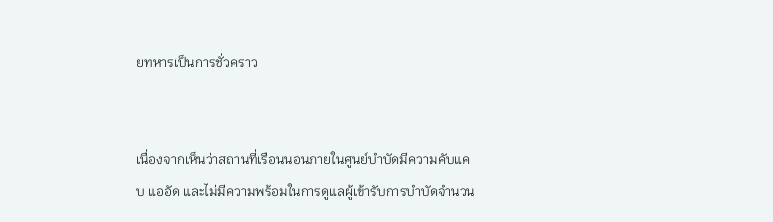ยทหารเป็นการชั่วคราว


เนื่องจากเห็นว่าสถานที่เรือนนอนภายในศูนย์บำบัดมีความคับแคบ แออัด และไม่มีความพร้อมในการดูแลผู้เข้ารับการบำบัดจำนวน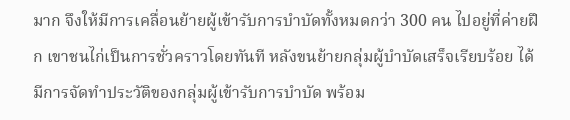มาก จึงให้มีการเคลื่อนย้ายผู้เข้ารับการบำบัดทั้งหมดกว่า 300 คน ไปอยู่ที่ค่ายฝึก เขาชนไก่เป็นการชั่วคราวโดยทันที หลังขนย้ายกลุ่มผู้บำบัดเสร็จเรียบร้อย ได้มีการจัดทำประวัติของกลุ่มผู้เข้ารับการบำบัด พร้อม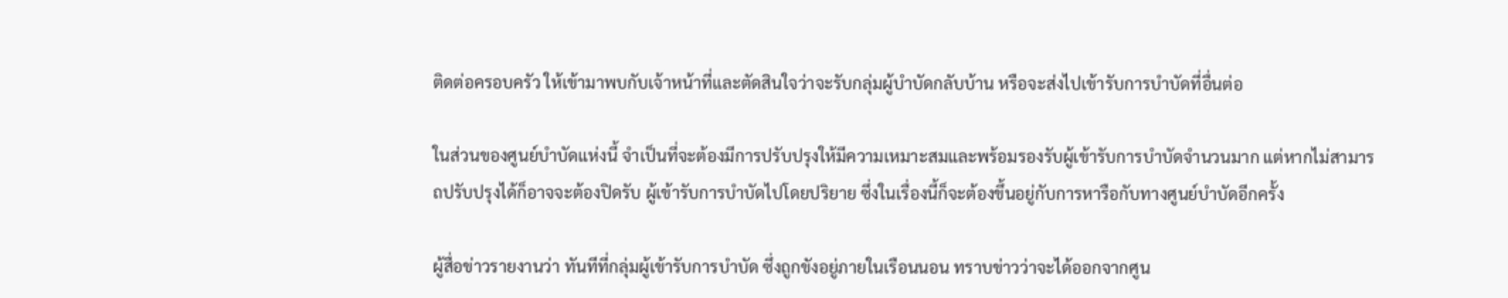ติดต่อครอบครัว ให้เข้ามาพบกับเจ้าหน้าที่และตัดสินใจว่าจะรับกลุ่มผู้บำบัดกลับบ้าน หรือจะส่งไปเข้ารับการบำบัดที่อื่นต่อ

ในส่วนของศูนย์บำบัดแห่งนี้ จำเป็นที่จะต้องมีการปรับปรุงให้มีความเหมาะสมและพร้อมรองรับผู้เข้ารับการบำบัดจำนวนมาก แต่หากไม่สามารถปรับปรุงได้ก็อาจจะต้องปิดรับ ผู้เข้ารับการบำบัดไปโดยปริยาย ซึ่งในเรื่องนี้ก็จะต้องขึ้นอยู่กับการหารือกับทางศูนย์บำบัดอีกครั้ง

ผู้สื่อข่าวรายงานว่า ทันทีที่กลุ่มผู้เข้ารับการบำบัด ซึ่งถูกขังอยู่ภายในเรือนนอน ทราบข่าวว่าจะได้ออกจากศูน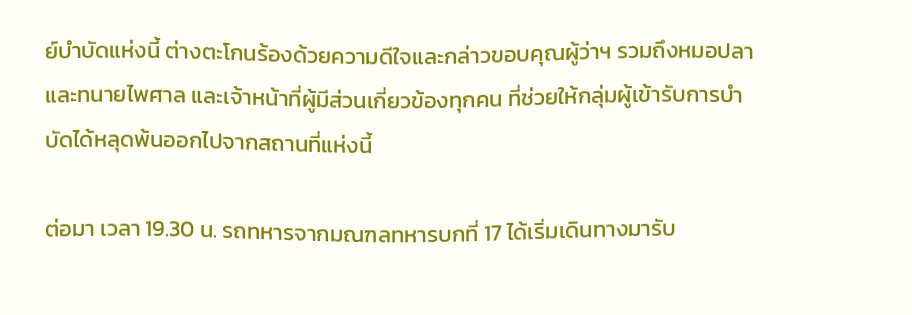ย์บำบัดแห่งนี้ ต่างตะโกนร้องด้วยความดีใจและกล่าวขอบคุณผู้ว่าฯ รวมถึงหมอปลาและทนายไพศาล และเจ้าหน้าที่ผู้มีส่วนเกี่ยวข้องทุกคน ที่ช่วยให้กลุ่มผู้เข้ารับการบำบัดได้หลุดพ้นออกไปจากสถานที่แห่งนี้

ต่อมา เวลา 19.30 น. รถทหารจากมณฑลทหารบกที่ 17 ได้เริ่มเดินทางมารับ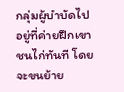กลุ่มผู้บำบัดไปอยู่ที่ค่ายฝึกเขาชนไก่ทันที โดยจะขนย้าย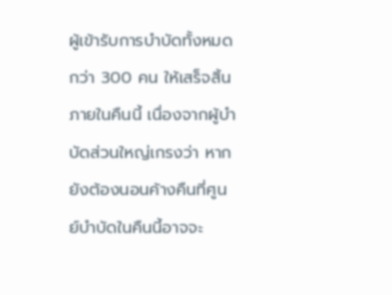ผู้เข้ารับการบำบัดทั้งหมดกว่า 300 คน ให้เสร็จสิ้นภายในคืนนี้ เนื่องจากผู้บำบัดส่วนใหญ่เกรงว่า หากยังต้องนอนค้างคืนที่ศูนย์บำบัดในคืนนี้อาจจะ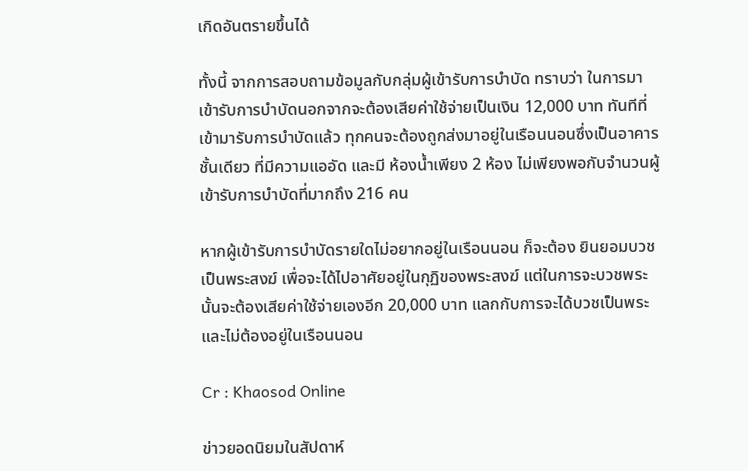เกิดอันตรายขึ้นได้

ทั้งนี้ จากการสอบถามข้อมูลกับกลุ่มผู้เข้ารับการบำบัด ทราบว่า ในการมาเข้ารับการบำบัดนอกจากจะต้องเสียค่าใช้จ่ายเป็นเงิน 12,000 บาท ทันทีที่เข้ามารับการบำบัดแล้ว ทุกคนจะต้องถูกส่งมาอยู่ในเรือนนอนซึ่งเป็นอาคารชั้นเดียว ที่มีความแออัด และมี ห้องน้ำเพียง 2 ห้อง ไม่เพียงพอกับจำนวนผู้เข้ารับการบำบัดที่มากถึง 216 คน

หากผู้เข้ารับการบำบัดรายใดไม่อยากอยู่ในเรือนนอน ก็จะต้อง ยินยอมบวชเป็นพระสงฆ์ เพื่อจะได้ไปอาศัยอยู่ในกุฏิของพระสงฆ์ แต่ในการจะบวชพระนั้นจะต้องเสียค่าใช้จ่ายเองอีก 20,000 บาท แลกกับการจะได้บวชเป็นพระและไม่ต้องอยู่ในเรือนนอน

Cr : Khaosod Online

ข่าวยอดนิยมในสัปดาห์